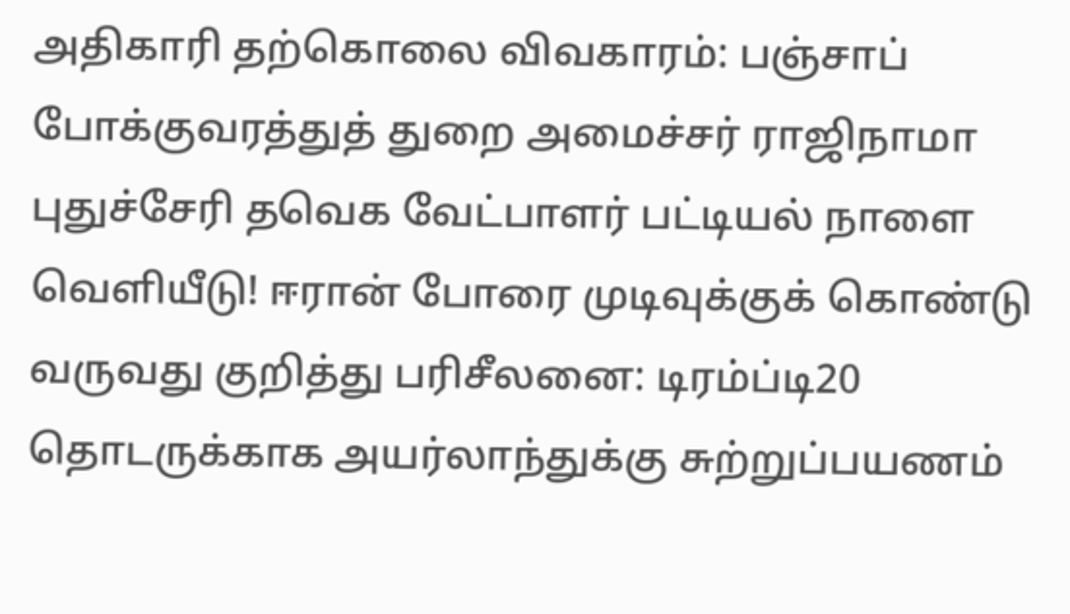அதிகாரி தற்கொலை விவகாரம்: பஞ்சாப் போக்குவரத்துத் துறை அமைச்சர் ராஜிநாமா புதுச்சேரி தவெக வேட்பாளர் பட்டியல் நாளை வெளியீடு! ஈரான் போரை முடிவுக்குக் கொண்டு வருவது குறித்து பரிசீலனை: டிரம்ப்டி20 தொடருக்காக அயர்லாந்துக்கு சுற்றுப்பயணம்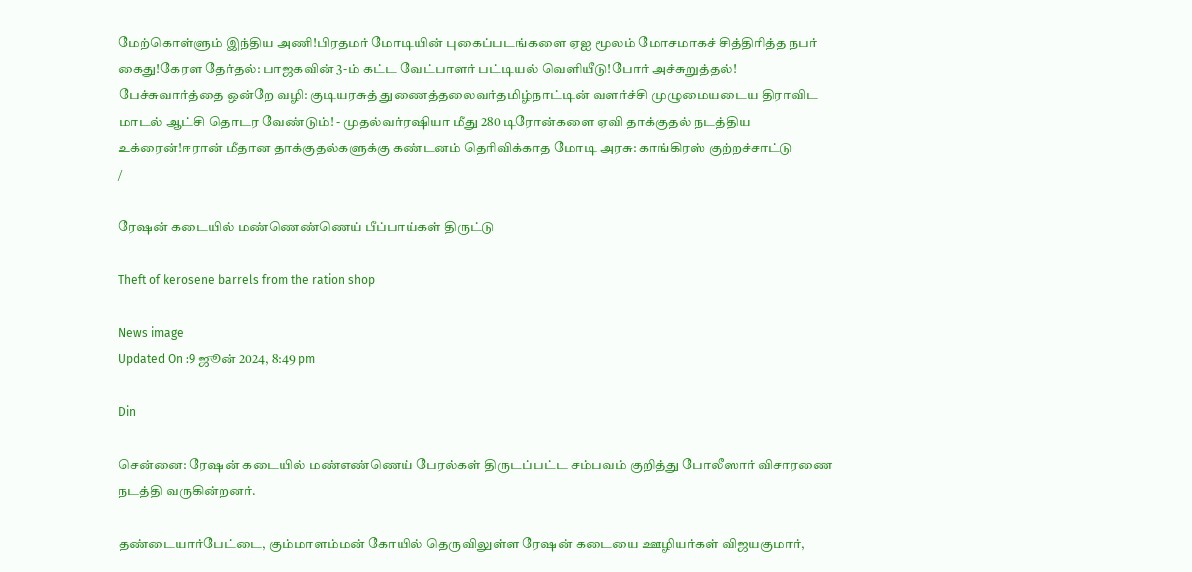மேற்கொள்ளும் இந்திய அணி!பிரதமர் மோடியின் புகைப்படங்களை ஏஐ மூலம் மோசமாகச் சித்திரித்த நபர் கைது!கேரள தேர்தல்: பாஜகவின் 3-ம் கட்ட வேட்பாளர் பட்டியல் வெளியீடு!போர் அச்சுறுத்தல்! பேச்சுவார்த்தை ஒன்றே வழி: குடியரசுத் துணைத்தலைவர்தமிழ்நாட்டின் வளர்ச்சி முழுமையடைய திராவிட மாடல் ஆட்சி தொடர வேண்டும்! - முதல்வர்ரஷியா மீது 280 டிரோன்களை ஏவி தாக்குதல் நடத்திய உக்ரைன்!ஈரான் மீதான தாக்குதல்களுக்கு கண்டனம் தெரிவிக்காத மோடி அரசு: காங்கிரஸ் குற்றச்சாட்டு
/

ரேஷன் கடையில் மண்ணெண்ணெய் பீப்பாய்கள் திருட்டு

Theft of kerosene barrels from the ration shop

News image
Updated On :9 ஜூன் 2024, 8:49 pm

Din

சென்னை: ரேஷன் கடையில் மண்எண்ணெய் பேரல்கள் திருடப்பட்ட சம்பவம் குறித்து போலீஸார் விசாரணை நடத்தி வருகின்றனர்.

தண்டையார்பேட்டை, கும்மாளம்மன் கோயில் தெருவிலுள்ள ரேஷன் கடையை ஊழியர்கள் விஜயகுமார்,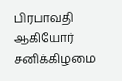பிரபாவதி ஆகியோர் சனிக்கிழமை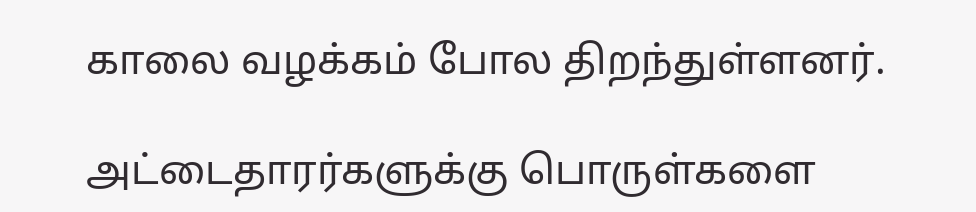காலை வழக்கம் போல திறந்துள்ளனர்.

அட்டைதாரர்களுக்கு பொருள்களை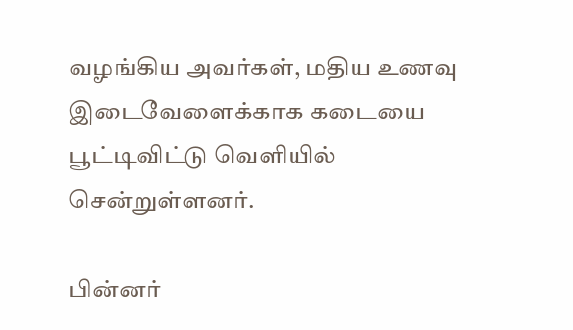வழங்கிய அவர்கள், மதிய உணவு இடைவேளைக்காக கடையை பூட்டிவிட்டு வெளியில் சென்றுள்ளனர்.

பின்னர்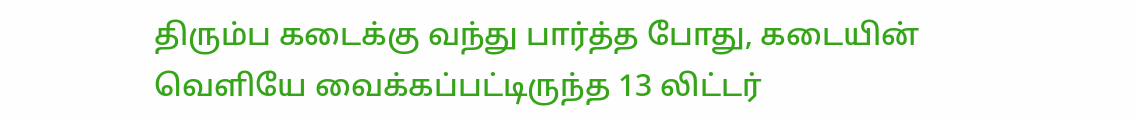திரும்ப கடைக்கு வந்து பார்த்த போது, கடையின் வெளியே வைக்கப்பட்டிருந்த 13 லிட்டர்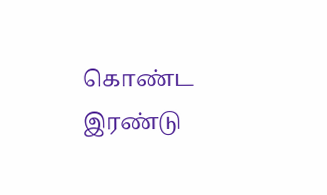கொண்ட இரண்டு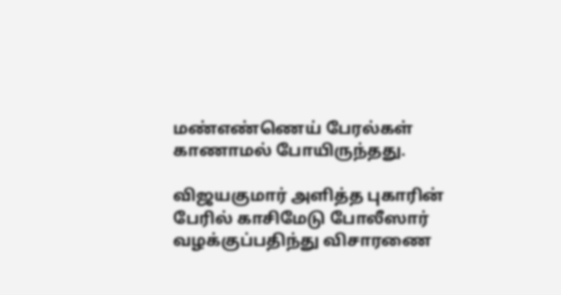மண்எண்ணெய் பேரல்கள் காணாமல் போயிருந்தது.

விஜயகுமார் அளித்த புகாரின் பேரில் காசிமேடு போலீஸார் வழக்குப்பதிந்து விசாரணை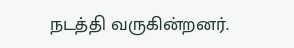நடத்தி வருகின்றனர்.